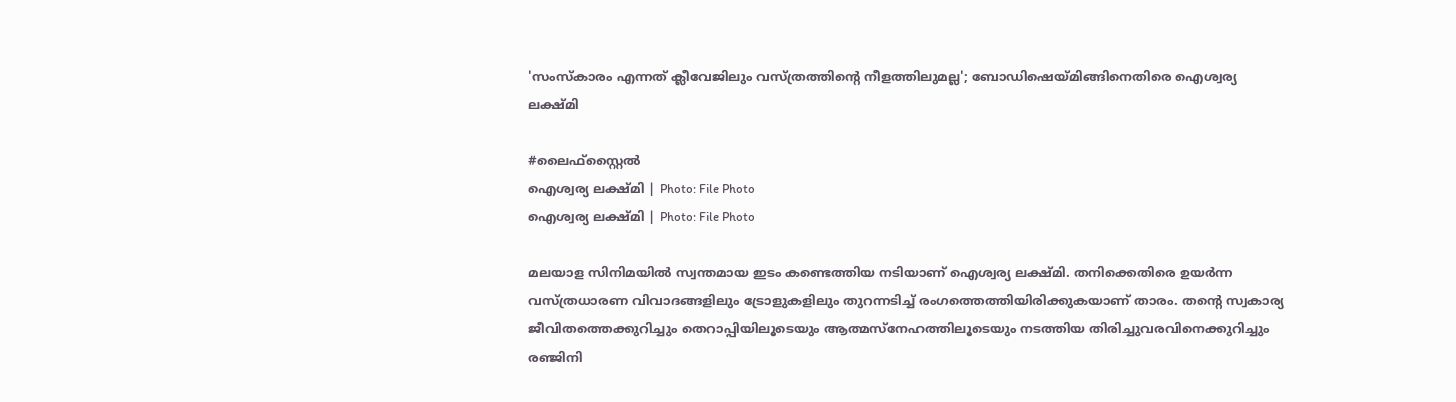'സംസ്‌കാരം എന്നത് ക്ലീവേജിലും വസ്ത്രത്തിന്റെ നീളത്തിലുമല്ല'; ബോഡിഷെയ്മിങ്ങിനെതിരെ ഐശ്വര്യ ലക്ഷ്മി

#ലൈഫ്സ്റ്റൈല്‍
ഐശ്വര്യ ലക്ഷ്മി | Photo: File Photo
ഐശ്വര്യ ലക്ഷ്മി | Photo: File Photo

മലയാള സിനിമയിൽ സ്വന്തമായ ഇടം കണ്ടെത്തിയ നടിയാണ് ഐശ്വര്യ ലക്ഷ്മി. തനിക്കെതിരെ ഉയർന്ന വസ്ത്രധാരണ വിവാദങ്ങളിലും ട്രോളുകളിലും തുറന്നടിച്ച് രംഗത്തെത്തിയിരിക്കുകയാണ് താരം. തന്റെ സ്വകാര്യ ജീവിതത്തെക്കുറിച്ചും തെറാപ്പിയിലൂടെയും ആത്മസ്‌നേഹത്തിലൂടെയും നടത്തിയ തിരിച്ചുവരവിനെക്കുറിച്ചും രഞ്ജിനി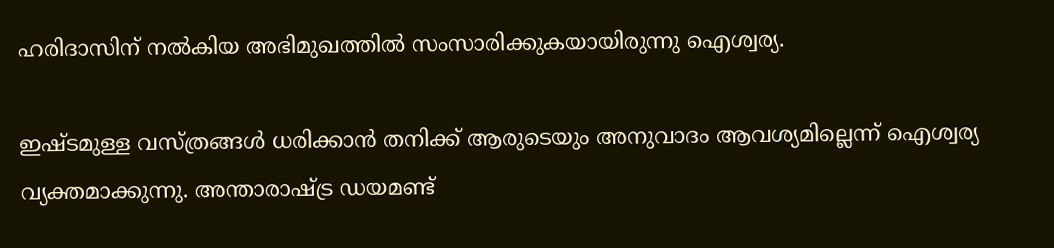ഹരിദാസിന് നൽകിയ അഭിമുഖത്തിൽ സംസാരിക്കുകയായിരുന്നു ഐശ്വര്യ.

ഇഷ്ടമുള്ള വസ്ത്രങ്ങൾ ധരിക്കാൻ തനിക്ക് ആരുടെയും അനുവാദം ആവശ്യമില്ലെന്ന് ഐശ്വര്യ വ്യക്തമാക്കുന്നു. അന്താരാഷ്ട്ര ഡയമണ്ട്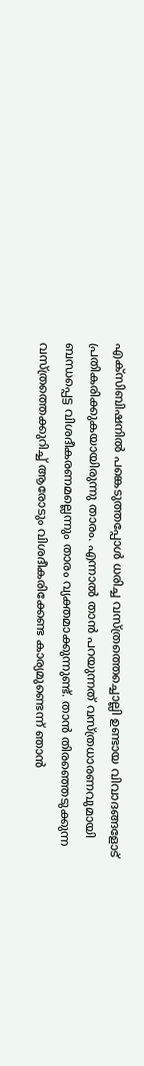എക്‌സിബിഷനിൽ പങ്കെടുത്തപ്പോൾ ധരിച്ച വസ്ത്രത്തെച്ചൊല്ലി ഉണ്ടായ വിവാദങ്ങളോട് പ്രതികരിക്കുകയായിരുന്നു താരം. എന്നാൽ താൻ പറയുന്നത് വസ്ത്രധാരണവുമായി ബന്ധപ്പെട്ട വിശദീകരണമല്ലെന്നും താരം വ്യക്തമാക്കുന്നുണ്ട്. താൻ തിരഞ്ഞെടുക്കുന്ന വസ്ത്രത്തെക്കുറിച്ച് ആരോടും വിശദീകരിക്കേണ്ട കാര്യമുണ്ടെന്ന് ഞാൻ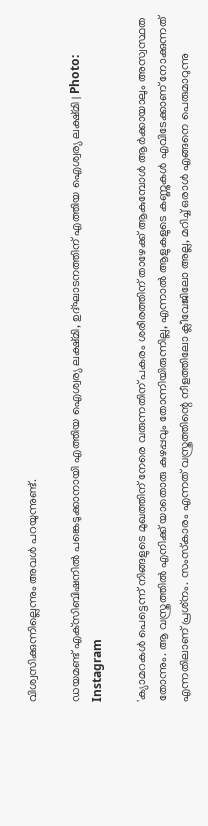വിശ്വസിക്കുന്നില്ലെന്നും അവൾ പറയുന്നുണ്ട്.

ഡയമണ്ട് എക്‌സിബിഷനിൽ പങ്കെടുക്കാനായി എത്തിയ ഐശ്വര്യ ലക്ഷ്മി, ഉദ്ഘാടനത്തിന് എത്തിയ ഐശ്വര്യ ലക്ഷ്മി | Photo: Instagram

'ക്യാമറകൾ പെട്ടെന്ന് നിങ്ങളുടെ മുഖത്തിന് നേരെ വരുന്നതിന് പകരം ശരീരത്തിന് താഴേക്ക് ആകുമ്പോൾ ആർക്കായാലും അസ്വസ്ഥത തോന്നും. ആ വസ്ത്രത്തിൽ എനിക്ക് യാതൊരു കുഴപ്പവും തോന്നിയിരുന്നില്ല, എന്നാൽ ആളുകളുടെ കണ്ണുകൾ എവിടേക്കാണ് നോക്കുന്നത് എന്നതിലാണ് പ്രശ്‌നം. സംസ്‌കാരം എന്നത് വസ്ത്രത്തിന്റെ നീളത്തിലോ ക്ലീവേജിലോ അല്ല, മറിച്ച് ഒരാൾ എങ്ങനെ പെരുമാറുന്നു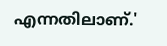എന്നതിലാണ്.'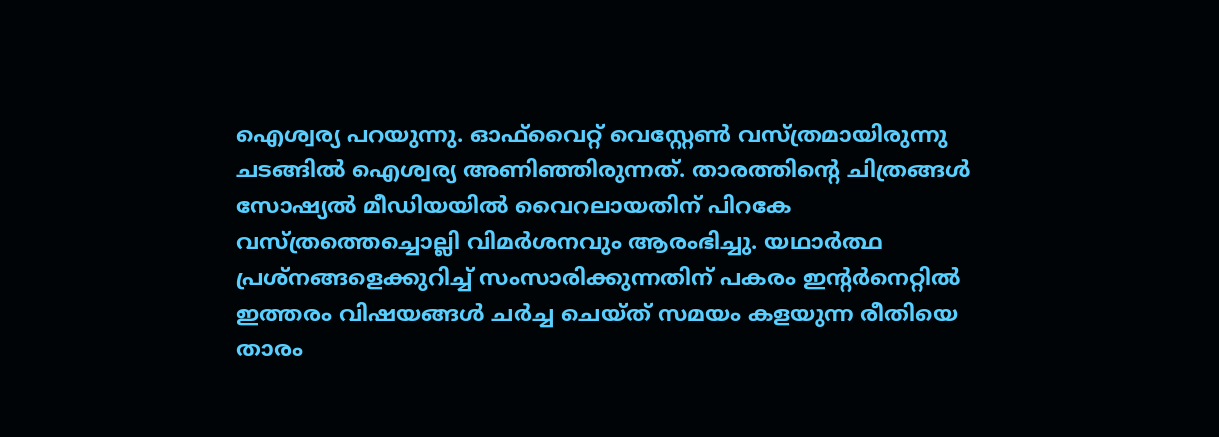ഐശ്വര്യ പറയുന്നു. ഓഫ്‌വൈറ്റ് വെസ്റ്റേൺ വസ്ത്രമായിരുന്നു ചടങ്ങിൽ ഐശ്വര്യ അണിഞ്ഞിരുന്നത്. താരത്തിന്റെ ചിത്രങ്ങൾ സോഷ്യൽ മീഡിയയിൽ വൈറലായതിന് പിറകേ വസ്ത്രത്തെച്ചൊല്ലി വിമർശനവും ആരംഭിച്ചു. യഥാർത്ഥ പ്രശ്‌നങ്ങളെക്കുറിച്ച് സംസാരിക്കുന്നതിന് പകരം ഇന്റർനെറ്റിൽ ഇത്തരം വിഷയങ്ങൾ ചർച്ച ചെയ്ത് സമയം കളയുന്ന രീതിയെ താരം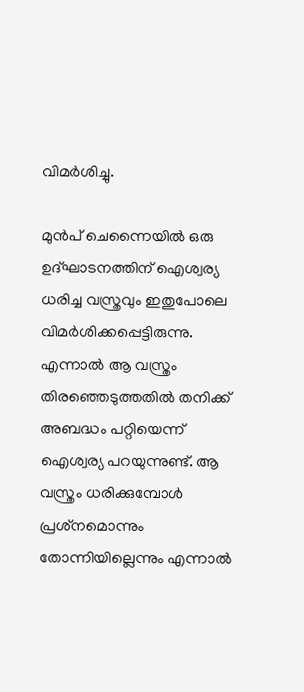വിമർശിച്ചു.

മുൻപ് ചെന്നൈയിൽ ഒരു ഉദ്ഘാടനത്തിന് ഐശ്വര്യ ധരിച്ച വസ്ത്രവും ഇതുപോലെ വിമർശിക്കപ്പെട്ടിരുന്നു. എന്നാൽ ആ വസ്ത്രം തിരഞ്ഞെടുത്തതിൽ തനിക്ക് അബദ്ധം പറ്റിയെന്ന് ഐശ്വര്യ പറയുന്നുണ്ട്. ആ വസ്ത്രം ധരിക്കുമ്പോൾ പ്രശ്‌നമൊന്നും തോന്നിയില്ലെന്നും എന്നാൽ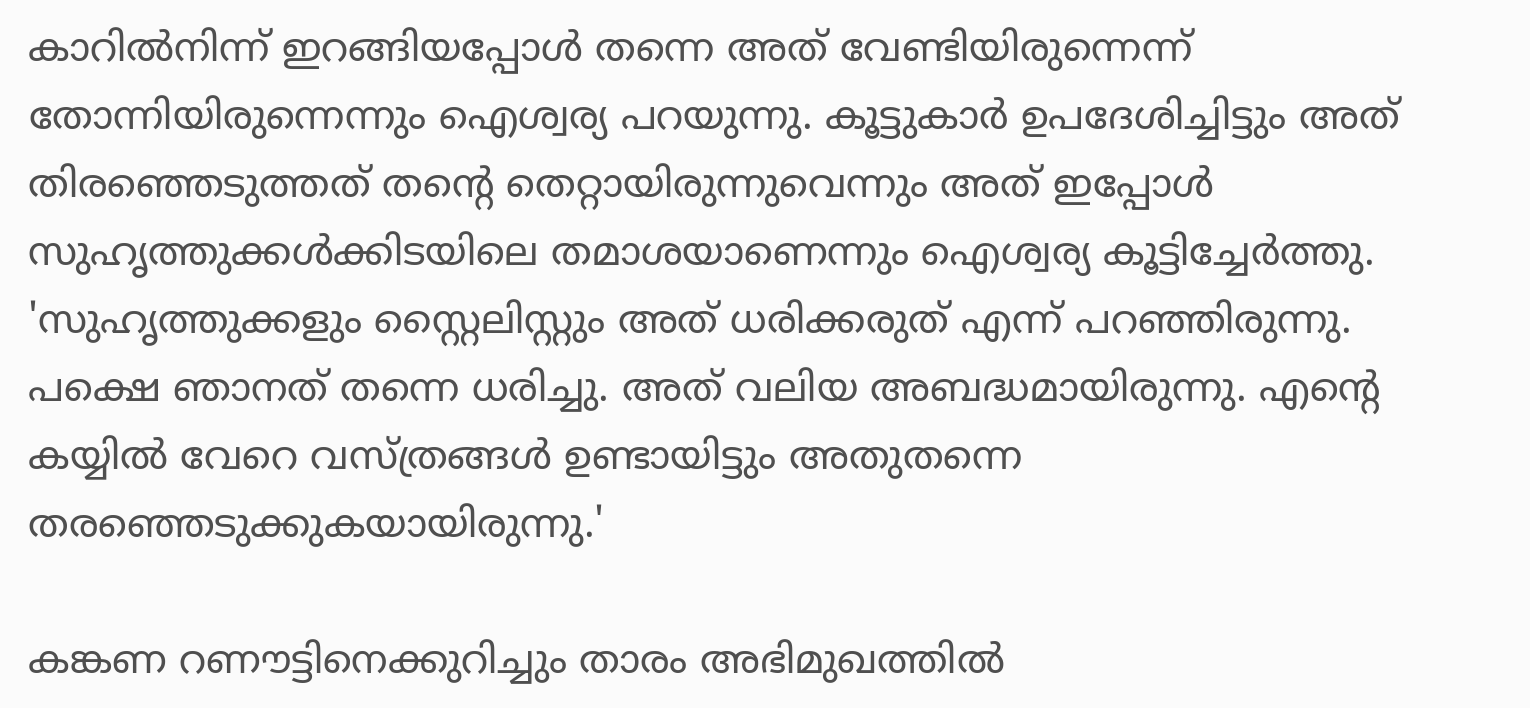കാറിൽനിന്ന് ഇറങ്ങിയപ്പോൾ തന്നെ അത് വേണ്ടിയിരുന്നെന്ന് തോന്നിയിരുന്നെന്നും ഐശ്വര്യ പറയുന്നു. കൂട്ടുകാർ ഉപദേശിച്ചിട്ടും അത് തിരഞ്ഞെടുത്തത് തന്റെ തെറ്റായിരുന്നുവെന്നും അത് ഇപ്പോൾ സുഹൃത്തുക്കൾക്കിടയിലെ തമാശയാണെന്നും ഐശ്വര്യ കൂട്ടിച്ചേർത്തു. 'സുഹൃത്തുക്കളും സ്റ്റൈലിസ്റ്റും അത് ധരിക്കരുത് എന്ന് പറഞ്ഞിരുന്നു. പക്ഷെ ഞാനത് തന്നെ ധരിച്ചു. അത് വലിയ അബദ്ധമായിരുന്നു. എന്റെ കയ്യിൽ വേറെ വസ്ത്രങ്ങൾ ഉണ്ടായിട്ടും അതുതന്നെ തരഞ്ഞെടുക്കുകയായിരുന്നു.'

കങ്കണ റണൗട്ടിനെക്കുറിച്ചും താരം അഭിമുഖത്തിൽ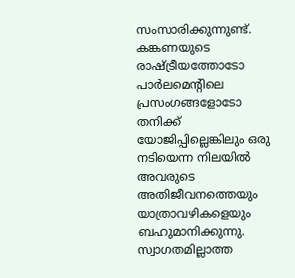സംസാരിക്കുന്നുണ്ട്. കങ്കണയുടെ രാഷ്ട്രീയത്തോടോ പാർലമെന്റിലെ പ്രസംഗങ്ങളോടോ തനിക്ക് യോജിപ്പില്ലെങ്കിലും ഒരു നടിയെന്ന നിലയിൽ അവരുടെ അതിജീവനത്തെയും യാത്രാവഴികളെയും ബഹുമാനിക്കുന്നു. സ്വാഗതമില്ലാത്ത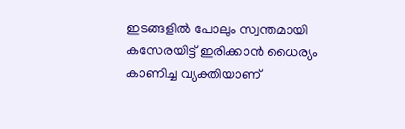ഇടങ്ങളിൽ പോലും സ്വന്തമായി കസേരയിട്ട് ഇരിക്കാൻ ധൈര്യം കാണിച്ച വ്യക്തിയാണ്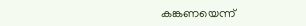കങ്കണയെന്ന്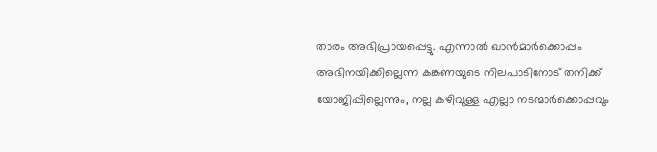താരം അഭിപ്രായപ്പെട്ടു. എന്നാൽ ഖാൻമാർക്കൊപ്പം അഭിനയിക്കില്ലെന്ന കങ്കണയുടെ നിലപാടിനോട് തനിക്ക് യോജിപ്പില്ലെന്നും, നല്ല കഴിവുള്ള എല്ലാ നടന്മാർക്കൊപ്പവും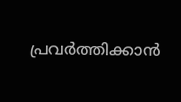പ്രവർത്തിക്കാൻ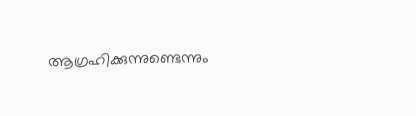ആഗ്രഹിക്കുന്നുണ്ടെന്നും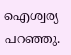ഐശ്വര്യ പറഞ്ഞു.